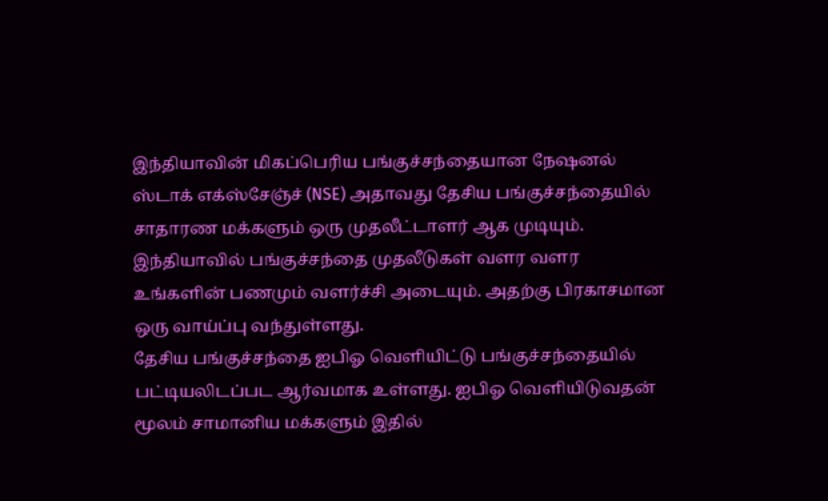இந்தியாவின் மிகப்பெரிய பங்குச்சந்தையான நேஷனல் ஸ்டாக் எக்ஸ்சேஞ்ச் (NSE) அதாவது தேசிய பங்குச்சந்தையில் சாதாரண மக்களும் ஒரு முதலீட்டாளர் ஆக முடியும். இந்தியாவில் பங்குச்சந்தை முதலீடுகள் வளர வளர உங்களின் பணமும் வளர்ச்சி அடையும். அதற்கு பிரகாசமான ஒரு வாய்ப்பு வந்துள்ளது.
தேசிய பங்குச்சந்தை ஐபிஓ வெளியிட்டு பங்குச்சந்தையில் பட்டியலிடப்பட ஆர்வமாக உள்ளது. ஐபிஓ வெளியிடுவதன் மூலம் சாமானிய மக்களும் இதில்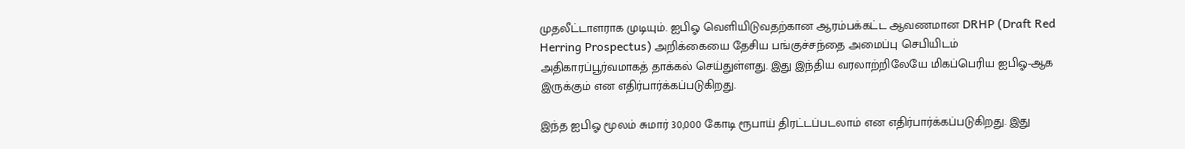முதலீட்டாளராக முடியும். ஐபிஓ வெளியிடுவதற்கான ஆரம்பக்கட்ட ஆவணமான DRHP (Draft Red Herring Prospectus) அறிக்கையை தேசிய பங்குச்சந்தை அமைப்பு செபியிடம் அதிகாரப்பூர்வமாகத் தாக்கல் செய்துள்ளது. இது இந்திய வரலாற்றிலேயே மிகப்பெரிய ஐபிஓ-ஆக இருக்கும் என எதிர்பார்க்கப்படுகிறது.

இந்த ஐபிஓ மூலம் சுமார் 30,000 கோடி ரூபாய் திரட்டப்படலாம் என எதிர்பார்க்கப்படுகிறது. இது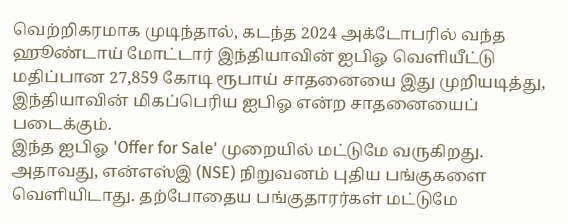வெற்றிகரமாக முடிந்தால், கடந்த 2024 அக்டோபரில் வந்த ஹூண்டாய் மோட்டார் இந்தியாவின் ஐபிஓ வெளியீட்டு மதிப்பான 27,859 கோடி ரூபாய் சாதனையை இது முறியடித்து, இந்தியாவின் மிகப்பெரிய ஐபிஓ என்ற சாதனையைப் படைக்கும்.
இந்த ஐபிஓ 'Offer for Sale' முறையில் மட்டுமே வருகிறது. அதாவது, என்எஸ்இ (NSE) நிறுவனம் புதிய பங்குகளை வெளியிடாது. தற்போதைய பங்குதாரர்கள் மட்டுமே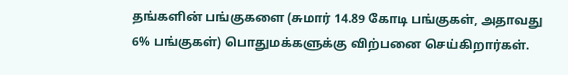தங்களின் பங்குகளை (சுமார் 14.89 கோடி பங்குகள், அதாவது 6% பங்குகள்) பொதுமக்களுக்கு விற்பனை செய்கிறார்கள்.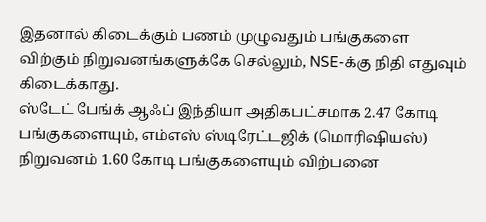இதனால் கிடைக்கும் பணம் முழுவதும் பங்குகளை விற்கும் நிறுவனங்களுக்கே செல்லும், NSE-க்கு நிதி எதுவும் கிடைக்காது.
ஸ்டேட் பேங்க் ஆஃப் இந்தியா அதிகபட்சமாக 2.47 கோடி பங்குகளையும், எம்எஸ் ஸ்டிரேட்டஜிக் (மொரிஷியஸ்) நிறுவனம் 1.60 கோடி பங்குகளையும் விற்பனை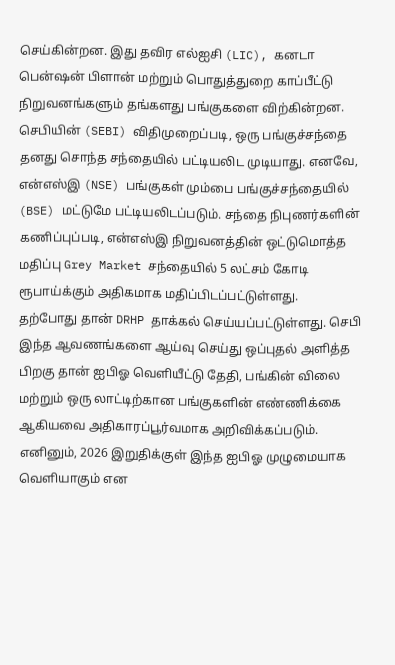செய்கின்றன. இது தவிர எல்ஐசி (LIC), கனடா பென்ஷன் பிளான் மற்றும் பொதுத்துறை காப்பீட்டு நிறுவனங்களும் தங்களது பங்குகளை விற்கின்றன.
செபியின் (SEBI) விதிமுறைப்படி, ஒரு பங்குச்சந்தை தனது சொந்த சந்தையில் பட்டியலிட முடியாது. எனவே, என்எஸ்இ (NSE) பங்குகள் மும்பை பங்குச்சந்தையில் (BSE) மட்டுமே பட்டியலிடப்படும். சந்தை நிபுணர்களின் கணிப்புப்படி, என்எஸ்இ நிறுவனத்தின் ஒட்டுமொத்த மதிப்பு Grey Market சந்தையில் 5 லட்சம் கோடி ரூபாய்க்கும் அதிகமாக மதிப்பிடப்பட்டுள்ளது.
தற்போது தான் DRHP தாக்கல் செய்யப்பட்டுள்ளது. செபி இந்த ஆவணங்களை ஆய்வு செய்து ஒப்புதல் அளித்த பிறகு தான் ஐபிஓ வெளியீட்டு தேதி, பங்கின் விலை மற்றும் ஒரு லாட்டிற்கான பங்குகளின் எண்ணிக்கை ஆகியவை அதிகாரப்பூர்வமாக அறிவிக்கப்படும். எனினும், 2026 இறுதிக்குள் இந்த ஐபிஓ முழுமையாக வெளியாகும் என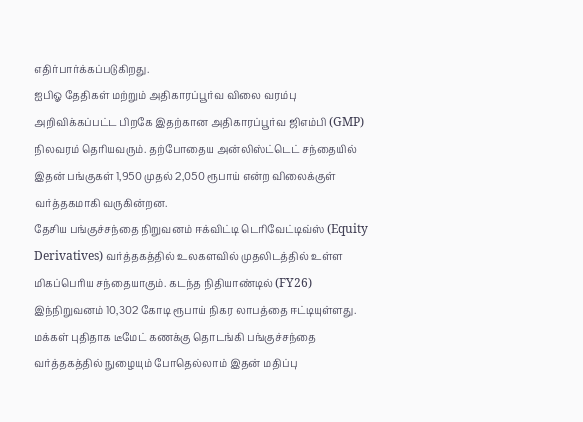எதிர்பார்க்கப்படுகிறது.
ஐபிஓ தேதிகள் மற்றும் அதிகாரப்பூர்வ விலை வரம்பு அறிவிக்கப்பட்ட பிறகே இதற்கான அதிகாரப்பூர்வ ஜிஎம்பி (GMP) நிலவரம் தெரியவரும். தற்போதைய அன்லிஸ்ட்டெட் சந்தையில் இதன் பங்குகள் 1,950 முதல் 2,050 ரூபாய் என்ற விலைக்குள் வர்த்தகமாகி வருகின்றன.
தேசிய பங்குச்சந்தை நிறுவனம் ஈக்விட்டி டெரிவேட்டிவ்ஸ் (Equity Derivatives) வர்த்தகத்தில் உலகளவில் முதலிடத்தில் உள்ள மிகப்பெரிய சந்தையாகும். கடந்த நிதியாண்டில் (FY26) இந்நிறுவனம் 10,302 கோடி ரூபாய் நிகர லாபத்தை ஈட்டியுள்ளது. மக்கள் புதிதாக டீமேட் கணக்கு தொடங்கி பங்குச்சந்தை வர்த்தகத்தில் நுழையும் போதெல்லாம் இதன் மதிப்பு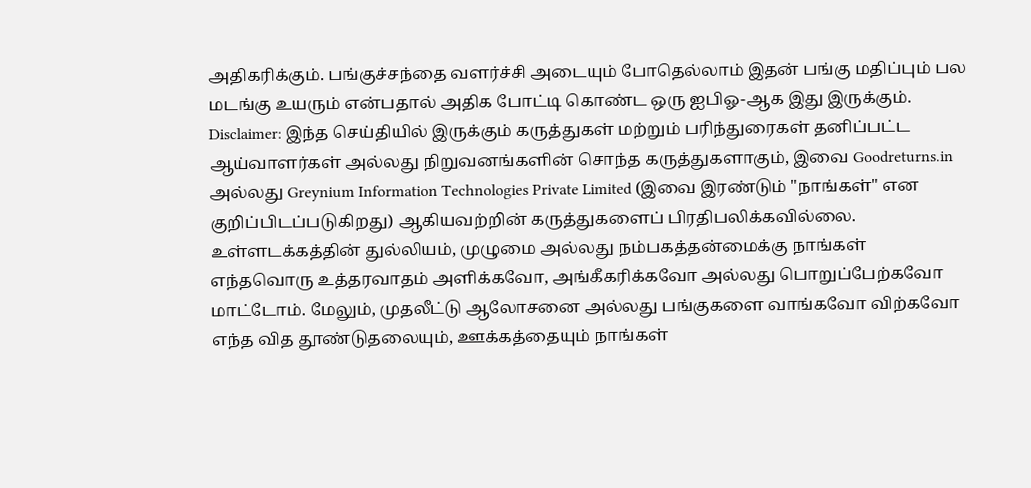அதிகரிக்கும். பங்குச்சந்தை வளர்ச்சி அடையும் போதெல்லாம் இதன் பங்கு மதிப்பும் பல மடங்கு உயரும் என்பதால் அதிக போட்டி கொண்ட ஒரு ஐபிஓ-ஆக இது இருக்கும்.
Disclaimer: இந்த செய்தியில் இருக்கும் கருத்துகள் மற்றும் பரிந்துரைகள் தனிப்பட்ட ஆய்வாளர்கள் அல்லது நிறுவனங்களின் சொந்த கருத்துகளாகும், இவை Goodreturns.in அல்லது Greynium Information Technologies Private Limited (இவை இரண்டும் "நாங்கள்" என குறிப்பிடப்படுகிறது) ஆகியவற்றின் கருத்துகளைப் பிரதிபலிக்கவில்லை. உள்ளடக்கத்தின் துல்லியம், முழுமை அல்லது நம்பகத்தன்மைக்கு நாங்கள் எந்தவொரு உத்தரவாதம் அளிக்கவோ, அங்கீகரிக்கவோ அல்லது பொறுப்பேற்கவோ மாட்டோம். மேலும், முதலீட்டு ஆலோசனை அல்லது பங்குகளை வாங்கவோ விற்கவோ எந்த வித தூண்டுதலையும், ஊக்கத்தையும் நாங்கள்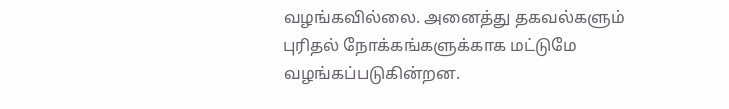வழங்கவில்லை. அனைத்து தகவல்களும் புரிதல் நோக்கங்களுக்காக மட்டுமே வழங்கப்படுகின்றன.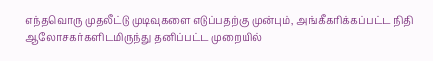எந்தவொரு முதலீட்டு முடிவுகளை எடுப்பதற்கு முன்பும், அங்கீகரிக்கப்பட்ட நிதி ஆலோசகர்களிடமிருந்து தனிப்பட்ட முறையில்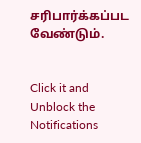சரிபார்க்கப்பட வேண்டும்.


Click it and Unblock the Notifications